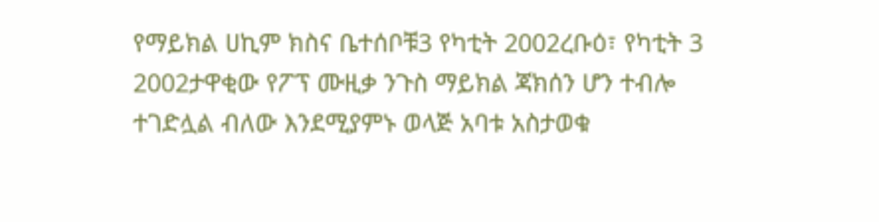የማይክል ሀኪም ክስና ቤተሰቦቹ3 የካቲት 2002ረቡዕ፣ የካቲት 3 2002ታዋቂው የፖፕ ሙዚቃ ንጉስ ማይክል ጃክሰን ሆን ተብሎ ተገድሏል ብለው እንደሚያምኑ ወላጅ አባቱ አስታወቁ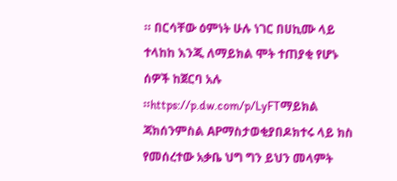። በርሳቸው ዕምነት ሁሉ ነገር በሀኪሙ ላይ ተላከከ እንጂ ለማይክል ሞት ተጠያቂ የሆኑ ሰዎች ከጀርባ አሉ ።https://p.dw.com/p/LyFTማይክል ጃክሰንምስል APማስታወቂያበዶክተሩ ላይ ክስ የመሰረተው አቃቤ ህግ ግን ይህን መላምት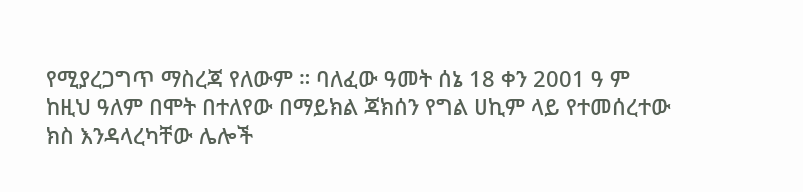የሚያረጋግጥ ማስረጃ የለውም ። ባለፈው ዓመት ሰኔ 18 ቀን 2001 ዓ ም ከዚህ ዓለም በሞት በተለየው በማይክል ጃክሰን የግል ሀኪም ላይ የተመሰረተው ክስ እንዳላረካቸው ሌሎች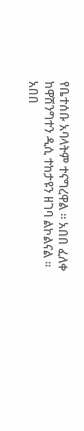የቤተሰቡ አባላትም ተናግረዋል ። አበበ ፈለቀ ከዋሽንግተን ዲሲ ተከታዩን ዘገባ ልኮልናል ። አበበ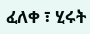ፈለቀ ፣ ሂሩት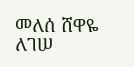መለሰ ሸዋዬ ለገሠ